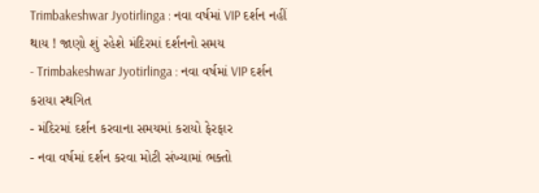Trimbakeshwar Jyotirlinga : નવા વર્ષમાં VIP દર્શન નહીં થાય ! જાણો શું રહેશે મંદિરમાં દર્શનનો સમય
- Trimbakeshwar Jyotirlinga : નવા વર્ષમાં VIP દર્શન કરાયા સ્થગિત
- મંદિરમાં દર્શન કરવાના સમયમાં કરાયો ફેરફાર
- નવા વર્ષમાં દર્શન કરવા મોટી સંખ્યામાં ભક્તો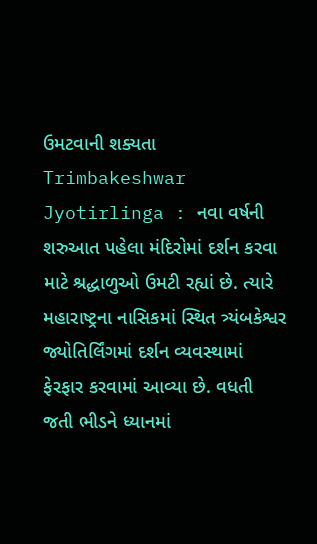ઉમટવાની શક્યતા
Trimbakeshwar Jyotirlinga : નવા વર્ષની શરુઆત પહેલા મંદિરોમાં દર્શન કરવા માટે શ્રદ્ધાળુઓ ઉમટી રહ્યાં છે. ત્યારે મહારાષ્ટ્રના નાસિકમાં સ્થિત ત્ર્યંબકેશ્વર જ્યોતિર્લિંગમાં દર્શન વ્યવસ્થામાં ફેરફાર કરવામાં આવ્યા છે. વધતી જતી ભીડને ધ્યાનમાં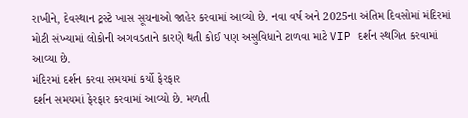રાખીને, દેવસ્થાન ટ્રસ્ટે ખાસ સૂચનાઓ જાહેર કરવામાં આવ્યો છે. નવા વર્ષ અને 2025ના અંતિમ દિવસોમાં મંદિરમાં મોટી સંખ્યામાં લોકોની અગવડતાને કારણે થતી કોઈ પણ અસુવિધાને ટાળવા માટે VIP દર્શન સ્થગિત કરવામાં આવ્યા છે.
મંદિરમાં દર્શન કરવા સમયમાં કર્યો ફેરફાર
દર્શન સમયમાં ફેરફાર કરવામાં આવ્યો છે. મળતી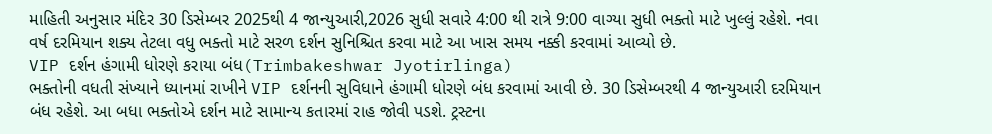માહિતી અનુસાર મંદિર 30 ડિસેમ્બર 2025થી 4 જાન્યુઆરી,2026 સુધી સવારે 4:00 થી રાત્રે 9:00 વાગ્યા સુધી ભક્તો માટે ખુલ્લું રહેશે. નવા વર્ષ દરમિયાન શક્ય તેટલા વધુ ભક્તો માટે સરળ દર્શન સુનિશ્ચિત કરવા માટે આ ખાસ સમય નક્કી કરવામાં આવ્યો છે.
VIP દર્શન હંગામી ધોરણે કરાયા બંધ(Trimbakeshwar Jyotirlinga)
ભક્તોની વધતી સંખ્યાને ધ્યાનમાં રાખીને VIP દર્શનની સુવિધાને હંગામી ધોરણે બંધ કરવામાં આવી છે. 30 ડિસેમ્બરથી 4 જાન્યુઆરી દરમિયાન બંધ રહેશે. આ બધા ભક્તોએ દર્શન માટે સામાન્ય કતારમાં રાહ જોવી પડશે. ટ્રસ્ટના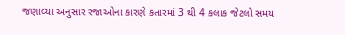જણાવ્યા અનુસાર રજાઓના કારણે કતારમાં 3 થી 4 કલાક જેટલો સમય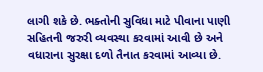લાગી શકે છે. ભક્તોની સુવિધા માટે પીવાના પાણી સહિતની જરુરી વ્યવસ્થા કરવામાં આવી છે અને વધારાના સુરક્ષા દળો તૈનાત કરવામાં આવ્યા છે.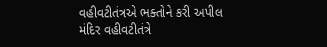વહીવટીતંત્રએ ભક્તોને કરી અપીલ
મંદિર વહીવટીતંત્રે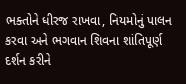ભક્તોને ધીરજ રાખવા, નિયમોનું પાલન કરવા અને ભગવાન શિવના શાંતિપૂર્ણ દર્શન કરીને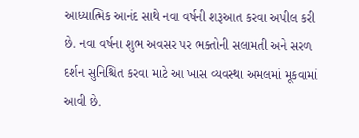આધ્યાત્મિક આનંદ સાથે નવા વર્ષની શરૂઆત કરવા અપીલ કરી છે. નવા વર્ષના શુભ અવસર પર ભક્તોની સલામતી અને સરળ દર્શન સુનિશ્ચિત કરવા માટે આ ખાસ વ્યવસ્થા અમલમાં મૂકવામાં આવી છે.